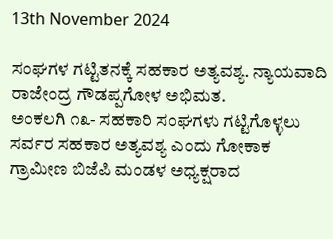13th November 2024

ಸಂಘಗಳ ಗಟ್ಟಿತನಕ್ಕೆ ಸಹಕಾರ ಅತ್ಯವಶ್ಯ. ನ್ಯಾಯವಾದಿ ರಾಜೇಂದ್ರ ಗೌಡಪ್ಪಗೋಳ ಅಭಿಮತ.
ಅಂಕಲಗಿ ೧೩- ಸಹಕಾರಿ ಸಂಘಗಳು ಗಟ್ಟಿಗೊಳ್ಳಲು ಸರ್ವರ ಸಹಕಾರ ಅತ್ಯವಶ್ಯ ಎಂದು ಗೋಕಾಕ ಗ್ರಾಮೀಣ ಬಿಜೆಪಿ ಮಂಡಳ ಅಧ್ಯಕ್ಷರಾದ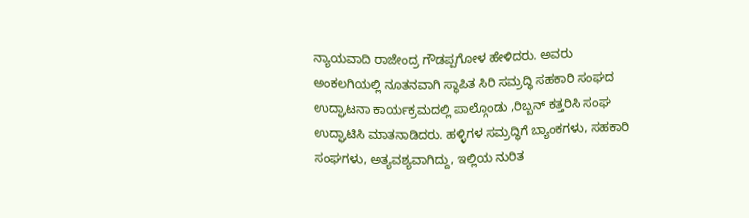ನ್ಯಾಯವಾದಿ ರಾಜೇಂದ್ರ ಗೌಡಪ್ಪಗೋಳ ಹೇಳಿದರು. ಅವರು ಅಂಕಲಗಿಯಲ್ಲಿ ನೂತನವಾಗಿ ಸ್ಥಾಪಿತ ಸಿರಿ ಸಮ್ರದ್ಧಿ ಸಹಕಾರಿ ಸಂಘದ ಉದ್ಘಾಟನಾ ಕಾರ್ಯಕ್ರಮದಲ್ಲಿ ಪಾಲ್ಗೊಂಡು ,ರಿಬ್ಬನ್ ಕತ್ತರಿಸಿ ಸಂಘ ಉದ್ಘಾಟಿಸಿ ಮಾತನಾಡಿದರು. ಹಳ್ಳಿಗಳ ಸಮ್ರದ್ಧಿಗೆ ಬ್ಯಾಂಕಗಳು, ಸಹಕಾರಿ ಸಂಘಗಳು, ಅತ್ಯವಶ್ಯವಾಗಿದ್ದು, ಇಲ್ಲಿಯ ನುರಿತ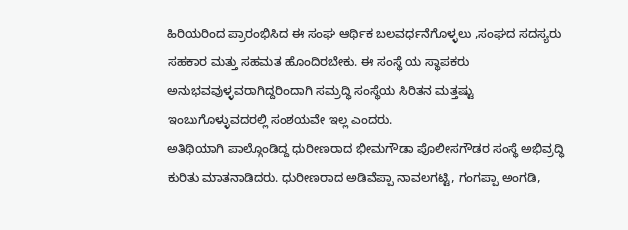ಹಿರಿಯರಿಂದ ಪ್ರಾರಂಭಿಸಿದ ಈ ಸಂಘ ಆರ್ಥಿಕ ಬಲವರ್ಧನೆಗೊಳ್ಳಲು ,ಸಂಘದ ಸದಸ್ಯರು ಸಹಕಾರ ಮತ್ತು ಸಹಮತ ಹೊಂದಿರಬೇಕು. ಈ ಸಂಸ್ಥೆ ಯ ಸ್ಥಾಪಕರು ಅನುಭವವುಳ್ಳವರಾಗಿದ್ದರಿಂದಾಗಿ ಸಮ್ರದ್ಧಿ ಸಂಸ್ಥೆಯ ಸಿರಿತನ ಮತ್ತಷ್ಟು ಇಂಬುಗೊಳ್ಳುವದರಲ್ಲಿ ಸಂಶಯವೇ ಇಲ್ಲ ಎಂದರು.
ಅತಿಥಿಯಾಗಿ ಪಾಲ್ಗೊಂಡಿದ್ದ ಧುರೀಣರಾದ ಭೀಮಗೌಡಾ ಪೊಲೀಸಗೌಡರ ಸಂಸ್ಥೆ ಅಭಿವ್ರದ್ಧಿ ಕುರಿತು ಮಾತನಾಡಿದರು. ಧುರೀಣರಾದ ಅಡಿವೆಪ್ಪಾ ನಾವಲಗಟ್ಟಿ, ಗಂಗಪ್ಪಾ ಅಂಗಡಿ,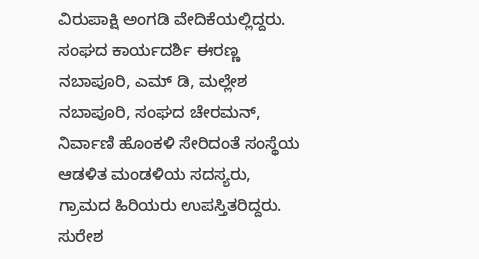ವಿರುಪಾಕ್ಷಿ ಅಂಗಡಿ ವೇದಿಕೆಯಲ್ಲಿದ್ದರು. ಸಂಘದ ಕಾರ್ಯದರ್ಶಿ ಈರಣ್ಣ ನಬಾಪೂರಿ, ಎಮ್ ಡಿ, ಮಲ್ಲೇಶ ನಬಾಪೂರಿ, ಸಂಘದ ಚೇರಮನ್, ನಿರ್ವಾಣಿ ಹೊಂಕಳಿ ಸೇರಿದಂತೆ ಸಂಸ್ಥೆಯ ಆಡಳಿತ ಮಂಡಳಿಯ ಸದಸ್ಯರು, ಗ್ರಾಮದ ಹಿರಿಯರು ಉಪಸ್ತಿತರಿದ್ದರು.
ಸುರೇಶ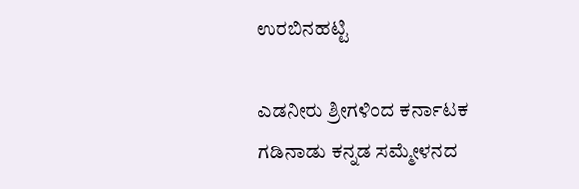ಉರಬಿನಹಟ್ಟಿ

ಎಡನೀರು ಶ್ರೀಗಳಿಂದ ಕರ್ನಾಟಕ ಗಡಿನಾಡು ಕನ್ನಡ ಸಮ್ಮೇಳನದ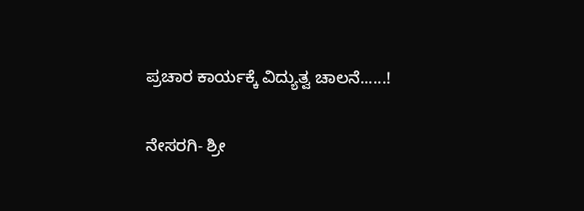ಪ್ರಚಾರ ಕಾರ್ಯಕ್ಕೆ ವಿದ್ಯುತ್ವ ಚಾಲನೆ......!

ನೇಸರಗಿ- ಶ್ರೀ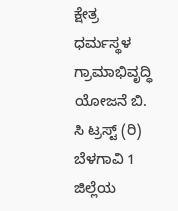ಕ್ಷೇತ್ರ ಧರ್ಮಸ್ಥಳ ಗ್ರಾಮಾಭಿವೃದ್ಧಿ ಯೋಜನೆ ಬಿ. ಸಿ ಟ್ರಸ್ಟ್ (ರಿ) ಬೆಳಗಾವಿ 1 ಜಿಲ್ಲೆಯ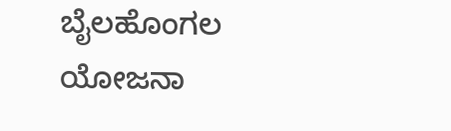ಬೈಲಹೊಂಗಲ ಯೋಜನಾ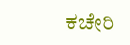ಕಚೇರಿ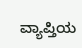ವ್ಯಾಪ್ತಿಯ